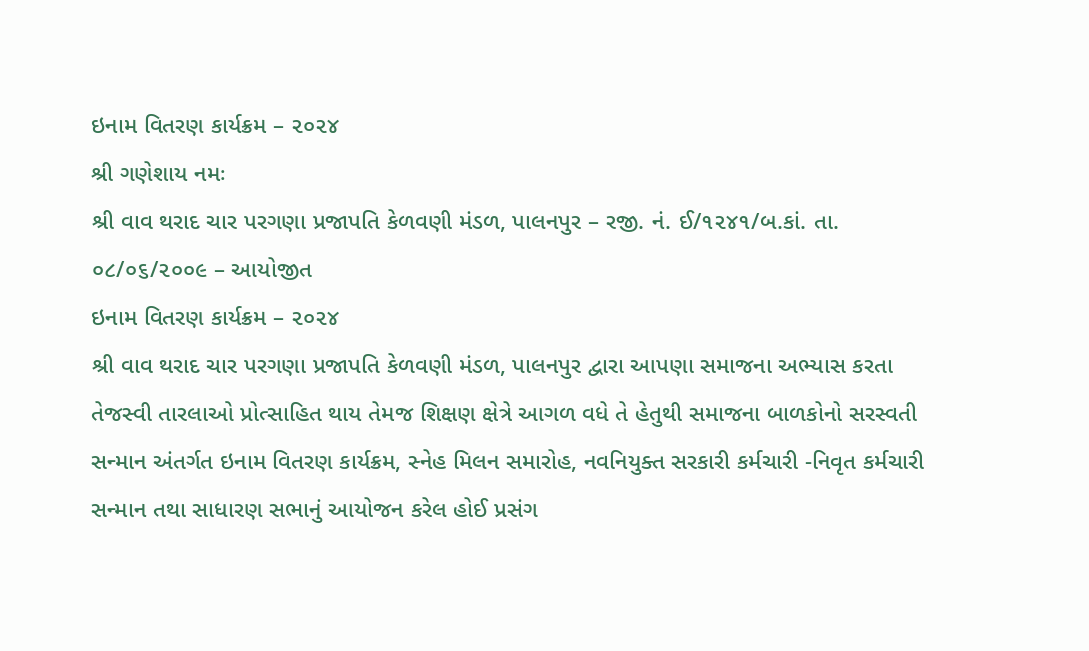ઇનામ વિતરણ કાર્યક્રમ – ૨૦૨૪
શ્રી ગણેશાય નમઃ
શ્રી વાવ થરાદ ચાર પરગણા પ્રજાપતિ કેળવણી મંડળ, પાલનપુર – રજી. નં. ઈ/૧૨૪૧/બ.કાં. તા. ૦૮/૦૬/૨૦૦૯ – આયોજીત
ઇનામ વિતરણ કાર્યક્રમ – ૨૦૨૪
શ્રી વાવ થરાદ ચાર પરગણા પ્રજાપતિ કેળવણી મંડળ, પાલનપુર દ્વારા આપણા સમાજના અભ્યાસ કરતા તેજસ્વી તારલાઓ પ્રોત્સાહિત થાય તેમજ શિક્ષણ ક્ષેત્રે આગળ વધે તે હેતુથી સમાજના બાળકોનો સરસ્વતી સન્માન અંતર્ગત ઇનામ વિતરણ કાર્યક્રમ, સ્નેહ મિલન સમારોહ, નવનિયુક્ત સરકારી કર્મચારી -નિવૃત કર્મચારી સન્માન તથા સાધારણ સભાનું આયોજન કરેલ હોઈ પ્રસંગ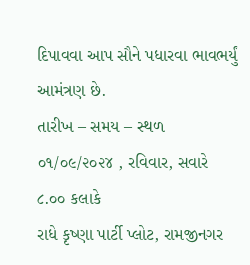દિપાવવા આપ સૌને પધારવા ભાવભર્યું આમંત્રણ છે.
તારીખ – સમય – સ્થળ
૦૧/૦૯/૨૦૨૪ , રવિવાર, સવારે ૮.૦૦ કલાકે
રાધે કૃષ્ણા પાર્ટી પ્લોટ, રામજીનગર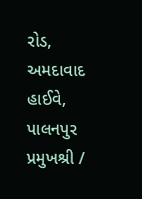રોડ, અમદાવાદ હાઈવે, પાલનપુર
પ્રમુખશ્રી /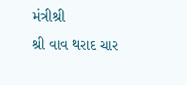મંત્રીશ્રી
શ્રી વાવ થરાદ ચાર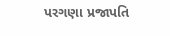પરગણા પ્રજાપતિ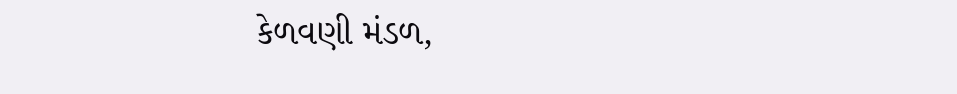કેળવણી મંડળ,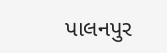પાલનપુર